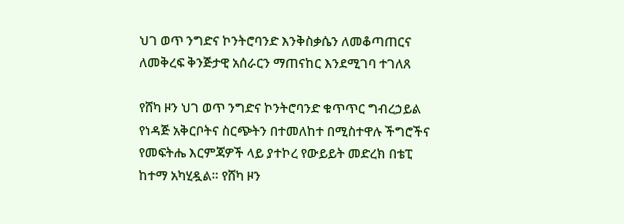ህገ ወጥ ንግድና ኮንትሮባንድ እንቅስቃሴን ለመቆጣጠርና ለመቅረፍ ቅንጅታዊ አሰራርን ማጠናከር እንደሚገባ ተገለጸ

የሸካ ዞን ህገ ወጥ ንግድና ኮንትሮባንድ ቁጥጥር ግብረኃይል የነዳጅ አቅርቦትና ስርጭትን በተመለከተ በሚስተዋሉ ችግሮችና የመፍትሔ እርምጃዎች ላይ ያተኮረ የውይይት መድረክ በቴፒ ከተማ አካሂዷል። የሸካ ዞን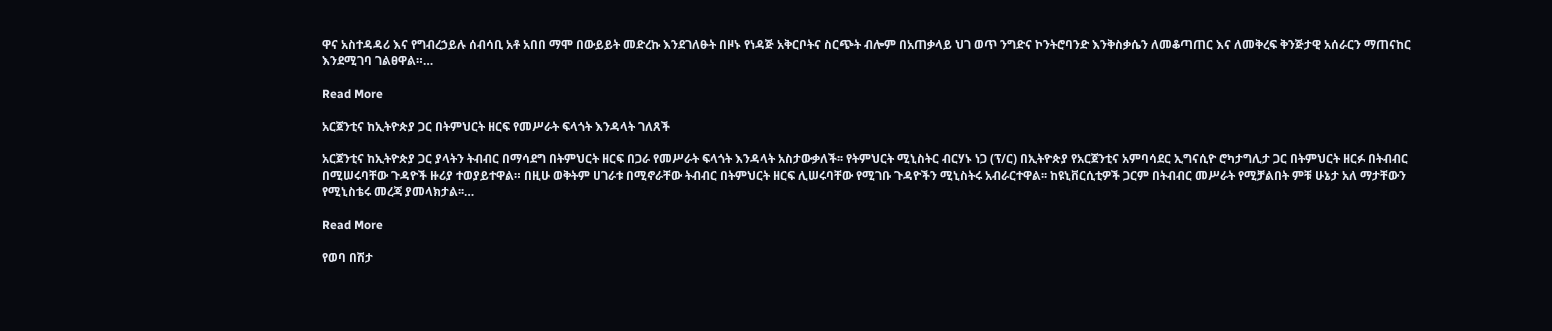ዋና አስተዳዳሪ እና የግብረኃይሉ ሰብሳቢ አቶ አበበ ማሞ በውይይት መድረኩ እንደገለፁት በዞኑ የነዳጅ አቅርቦትና ስርጭት ብሎም በአጠቃላይ ህገ ወጥ ንግድና ኮንትሮባንድ እንቅስቃሴን ለመቆጣጠር እና ለመቅረፍ ቅንጅታዊ አሰራርን ማጠናከር እንደሚገባ ገልፀዋል።…

Read More

አርጀንቲና ከኢትዮጵያ ጋር በትምህርት ዘርፍ የመሥራት ፍላጎት እንዳላት ገለጸች

አርጀንቲና ከኢትዮጵያ ጋር ያላትን ትብብር በማሳደግ በትምህርት ዘርፍ በጋራ የመሥራት ፍላጎት እንዳላት አስታውቃለች፡፡ የትምህርት ሚኒስትር ብርሃኑ ነጋ (ፕ/ር) በኢትዮጵያ የአርጀንቲና አምባሳደር ኢግናሲዮ ሮካታግሊታ ጋር በትምህርት ዘርፉ በትብብር በሚሠሩባቸው ጉዳዮች ዙሪያ ተወያይተዋል። በዚሁ ወቅትም ሀገራቱ በሚኖራቸው ትብብር በትምህርት ዘርፍ ሊሠሩባቸው የሚገቡ ጉዳዮችን ሚኒስትሩ አብራርተዋል፡፡ ከዩኒቨርሲቲዎች ጋርም በትብብር መሥራት የሚቻልበት ምቹ ሁኔታ አለ ማታቸውን የሚኒስቴሩ መረጃ ያመላክታል፡፡…

Read More

የወባ በሽታ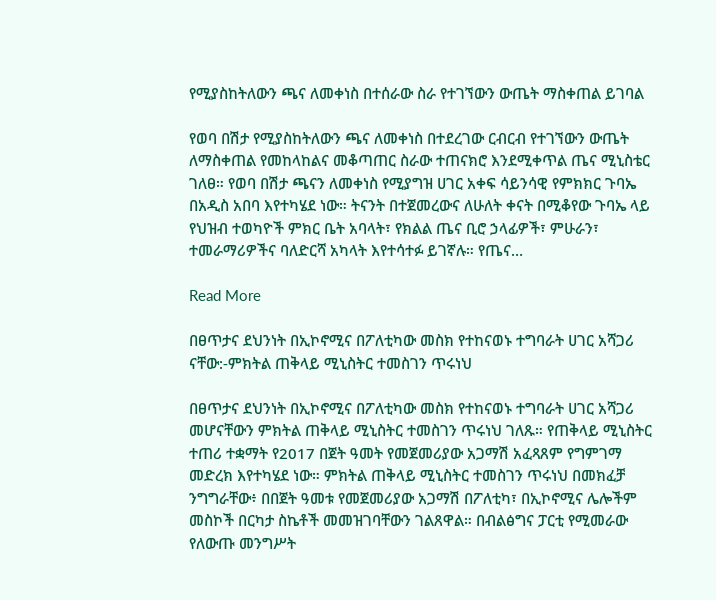የሚያስከትለውን ጫና ለመቀነስ በተሰራው ስራ የተገኘውን ውጤት ማስቀጠል ይገባል

የወባ በሽታ የሚያስከትለውን ጫና ለመቀነስ በተደረገው ርብርብ የተገኘውን ውጤት ለማስቀጠል የመከላከልና መቆጣጠር ስራው ተጠናክሮ እንደሚቀጥል ጤና ሚኒስቴር ገለፀ። የወባ በሽታ ጫናን ለመቀነስ የሚያግዝ ሀገር አቀፍ ሳይንሳዊ የምክክር ጉባኤ በአዲስ አበባ እየተካሄደ ነው። ትናንት በተጀመረውና ለሁለት ቀናት በሚቆየው ጉባኤ ላይ የህዝብ ተወካዮች ምክር ቤት አባላት፣ የክልል ጤና ቢሮ ኃላፊዎች፣ ምሁራን፣ ተመራማሪዎችና ባለድርሻ አካላት እየተሳተፉ ይገኛሉ። የጤና…

Read More

በፀጥታና ደህንነት በኢኮኖሚና በፖለቲካው መስክ የተከናወኑ ተግባራት ሀገር አሻጋሪ ናቸው:-ምክትል ጠቅላይ ሚኒስትር ተመስገን ጥሩነህ

በፀጥታና ደህንነት በኢኮኖሚና በፖለቲካው መስክ የተከናወኑ ተግባራት ሀገር አሻጋሪ መሆናቸውን ምክትል ጠቅላይ ሚኒስትር ተመስገን ጥሩነህ ገለጹ። የጠቅላይ ሚኒስትር ተጠሪ ተቋማት የ2017 በጀት ዓመት የመጀመሪያው አጋማሽ አፈጻጸም የግምገማ መድረክ እየተካሄደ ነው። ምክትል ጠቅላይ ሚኒስትር ተመስገን ጥሩነህ በመክፈቻ ንግግራቸው፥ በበጀት ዓመቱ የመጀመሪያው አጋማሽ በፖለቲካ፣ በኢኮኖሚና ሌሎችም መስኮች በርካታ ስኬቶች መመዝገባቸውን ገልጸዋል። በብልፅግና ፓርቲ የሚመራው የለውጡ መንግሥት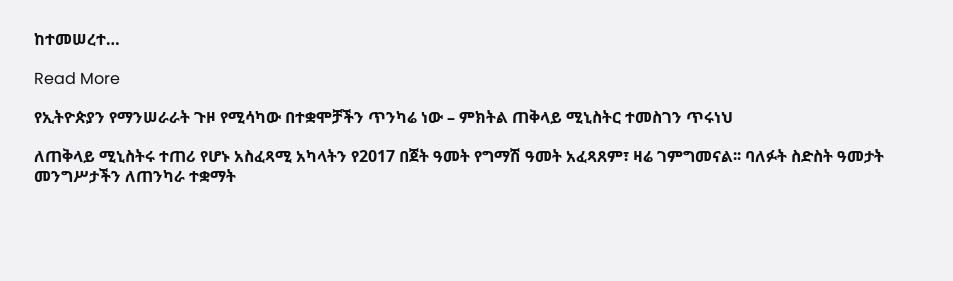ከተመሠረተ…

Read More

የኢትዮጵያን የማንሠራራት ጉዞ የሚሳካው በተቋሞቻችን ጥንካሬ ነው – ምክትል ጠቅላይ ሚኒስትር ተመስገን ጥሩነህ

ለጠቅላይ ሚኒስትሩ ተጠሪ የሆኑ አስፈጻሚ አካላትን የ2017 በጀት ዓመት የግማሽ ዓመት አፈጻጸም፣ ዛሬ ገምግመናል፡፡ ባለፉት ስድስት ዓመታት መንግሥታችን ለጠንካራ ተቋማት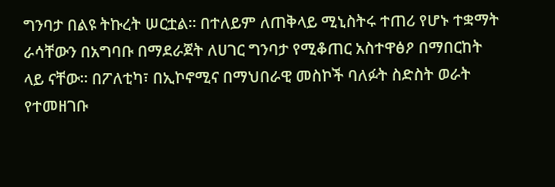ግንባታ በልዩ ትኩረት ሠርቷል። በተለይም ለጠቅላይ ሚኒስትሩ ተጠሪ የሆኑ ተቋማት ራሳቸውን በአግባቡ በማደራጀት ለሀገር ግንባታ የሚቆጠር አስተዋፅዖ በማበርከት ላይ ናቸው። በፖለቲካ፣ በኢኮኖሚና በማህበራዊ መስኮች ባለፉት ስድስት ወራት የተመዘገቡ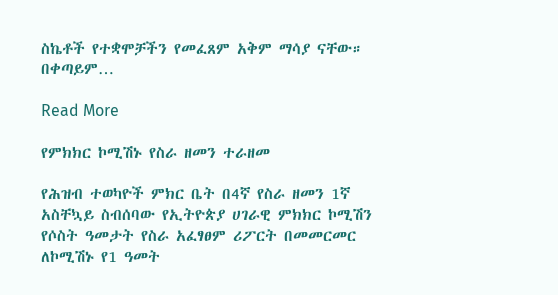ስኬቶች የተቋሞቻችን የመፈጸም አቅም ማሳያ ናቸው። በቀጣይም…

Read More

የምክክር ኮሚሽኑ የስራ ዘመን ተራዘመ

የሕዝብ ተወካዮች ምክር ቤት በ4ኛ የስራ ዘመን 1ኛ አስቸኳይ ስብሰባው የኢትዮጵያ ሀገራዊ ምክክር ኮሚሽን የሶስት ዓመታት የስራ አፈፃፀም ሪፖርት በመመርመር ለኮሚሽኑ የ1 ዓመት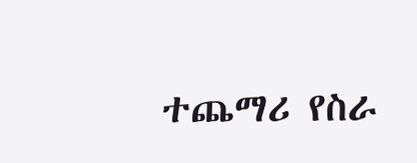ተጨማሪ የስራ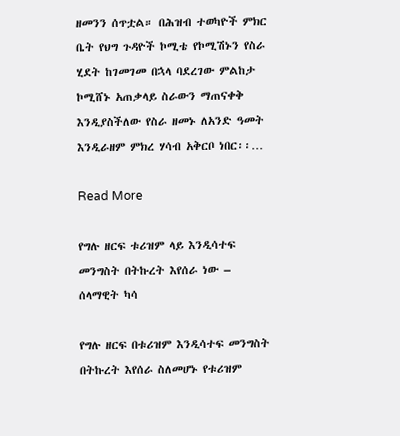ዘመንን ሰጥቷል። በሕዝብ ተወካዮች ምክር ቤት የህግ ጉዳዮች ኮሚቴ የኮሚሽኑን የስራ ሂደት ከገመገመ በኋላ ባደረገው ምልከታ ኮሚሸኑ አጠቃላይ ስራውን ማጠናቀቅ እንዲያስችለው የስራ ዘመኑ ለአንድ ዓመት እንዲራዘም ምክረ ሃሳብ አቅርቦ ነበር፡፡…

Read More

የግሉ ዘርፍ ቱሪዝም ላይ እንዲሳተፍ መንግስት በትኩረት እየሰራ ነው – ሰላማዊት ካሳ

የግሉ ዘርፍ በቱሪዝም እንዲሳተፍ መንግስት በትኩረት እየሰራ ስለመሆኑ የቱሪዝም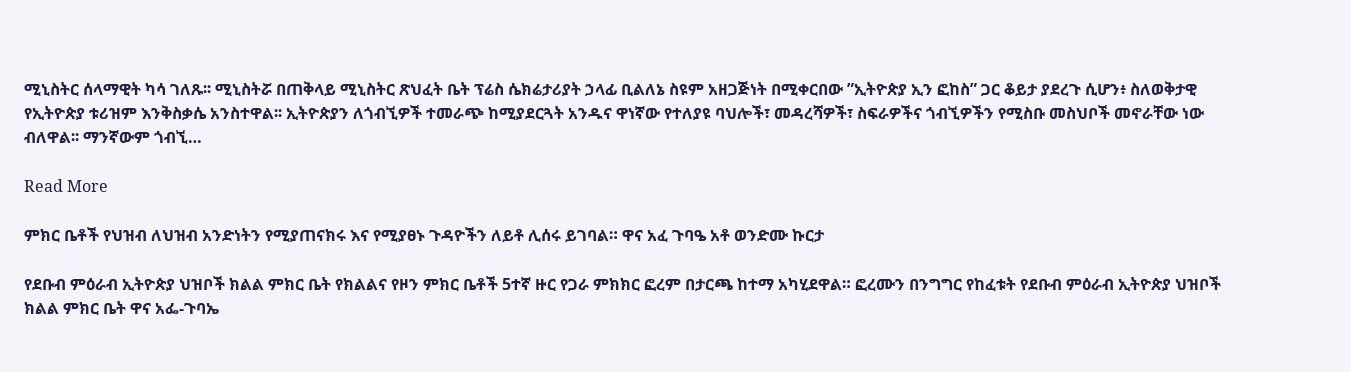ሚኒስትር ሰላማዊት ካሳ ገለጹ፡፡ ሚኒስትሯ በጠቅላይ ሚኒስትር ጽህፈት ቤት ፕሬስ ሴክሬታሪያት ኃላፊ ቢልለኔ ስዩም አዘጋጅነት በሚቀርበው ”ኢትዮጵያ ኢን ፎከስ” ጋር ቆይታ ያደረጉ ሲሆን፥ ስለወቅታዊ የኢትዮጵያ ቱሪዝም እንቅስቃሴ አንስተዋል፡፡ ኢትዮጵያን ለጎብኚዎች ተመራጭ ከሚያደርጓት አንዱና ዋነኛው የተለያዩ ባህሎች፣ መዳረሻዎች፣ ስፍራዎችና ጎብኚዎችን የሚስቡ መስህቦች መኖራቸው ነው ብለዋል፡፡ ማንኛውም ጎብኚ…

Read More

ምክር ቤቶች የህዝብ ለህዝብ አንድነትን የሚያጠናክሩ እና የሚያፀኑ ጉዳዮችን ለይቶ ሊሰሩ ይገባል። ዋና አፈ ጉባዔ አቶ ወንድሙ ኩርታ

የደቡብ ምዕራብ ኢትዮጵያ ህዝቦች ክልል ምክር ቤት የክልልና የዞን ምክር ቤቶች 5ተኛ ዙር የጋራ ምክክር ፎረም በታርጫ ከተማ አካሂደዋል። ፎረሙን በንግግር የከፈቱት የደቡብ ምዕራብ ኢትዮጵያ ህዝቦች ክልል ምክር ቤት ዋና አፌ-ጉባኤ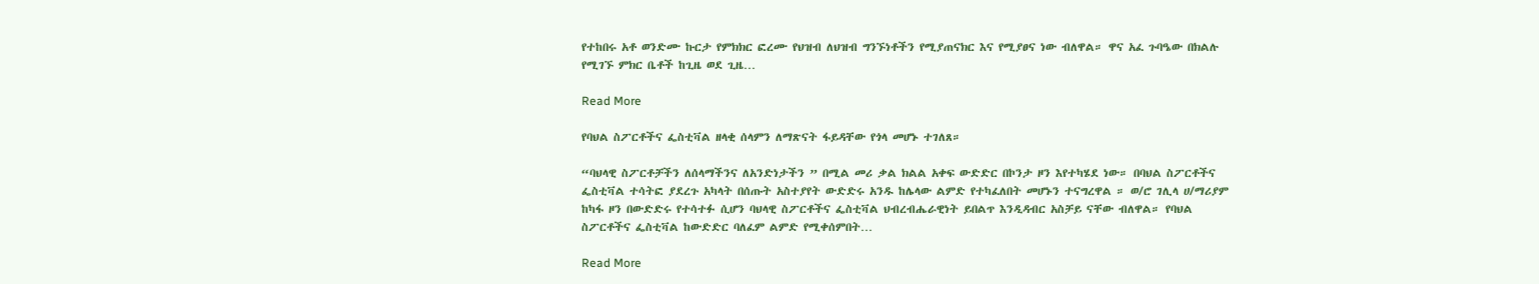የተከበሩ አቶ ወንድሙ ኩርታ የምክክር ፎረሙ የህዝብ ለህዝብ ግንኙነቶችን የሚያጠናክር እና የሚያፀና ነው ብለዋል። ዋና አፈ ጉባዔው በክልሉ የሚገኙ ምክር ቤቶች ከጊዜ ወደ ጊዜ…

Read More

የባህል ስፖርቶችና ፌስቲቫል ዘላቂ ሰላምን ለማጽናት ፋይዳቸው የጎላ መሆኑ ተገለጸ።

“ባህላዊ ስፖርቶቻችን ለሰላማችንና ለአንድነታችን ” በሚል መሪ ቃል ክልል አቀፍ ውድድር በኮንታ ዞን እየተካሄደ ነው። በባህል ስፖርቶችና ፌስቲቫል ተሳትፎ ያደረጉ አካላት በሰጡት አስተያየት ውድድሩ አንዱ ከሌላው ልምድ የተካፈለበት መሆኑን ተናግረዋል ። ወ/ሮ ገሊላ ሀ/ማሪያም ከካፋ ዞን በውድድሩ የተሳተፉ ሲሆን ባህላዊ ስፖርቶችና ፌስቲቫል ህብረብሔራዊነት ይበልጥ እንዲዳብር አስቻይ ናቸው ብለዋል። የባህል ስፖርቶችና ፌስቲቫል ከውድድር ባለፈም ልምድ የሚቀሰምበት…

Read More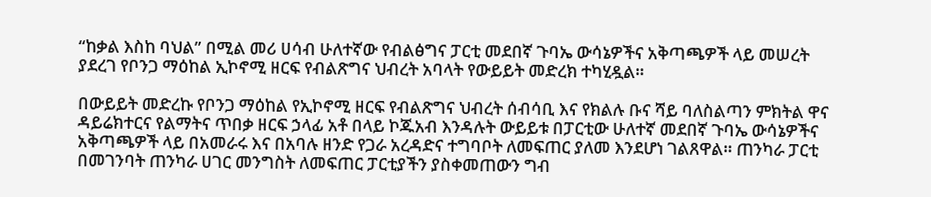“ከቃል እስከ ባህል” በሚል መሪ ሀሳብ ሁለተኛው የብልፅግና ፓርቲ መደበኛ ጉባኤ ውሳኔዎችና አቅጣጫዎች ላይ መሠረት ያደረገ የቦንጋ ማዕከል ኢኮኖሚ ዘርፍ የብልጽግና ህብረት አባላት የውይይት መድረክ ተካሂዷል።

በውይይት መድረኩ የቦንጋ ማዕከል የኢኮኖሚ ዘርፍ የብልጽግና ህብረት ሰብሳቢ እና የክልሉ ቡና ሻይ ባለስልጣን ምክትል ዋና ዳይሬክተርና የልማትና ጥበቃ ዘርፍ ኃላፊ አቶ በላይ ኮጁአብ እንዳሉት ውይይቱ በፓርቲው ሁለተኛ መደበኛ ጉባኤ ውሳኔዎችና አቅጣጫዎች ላይ በአመራሩ እና በአባሉ ዘንድ የጋራ አረዳድና ተግባቦት ለመፍጠር ያለመ እንደሆነ ገልጸዋል። ጠንካራ ፓርቲ በመገንባት ጠንካራ ሀገር መንግስት ለመፍጠር ፓርቲያችን ያስቀመጠውን ግብ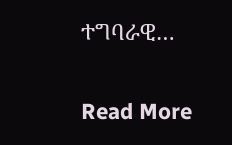ተግባራዊ…

Read More